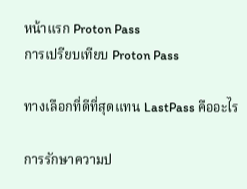หน้าแรก Proton Pass
การเปรียบเทียบ Proton Pass

ทางเลือกที่ดีที่สุดแทน LastPass คืออะไร

การรักษาความป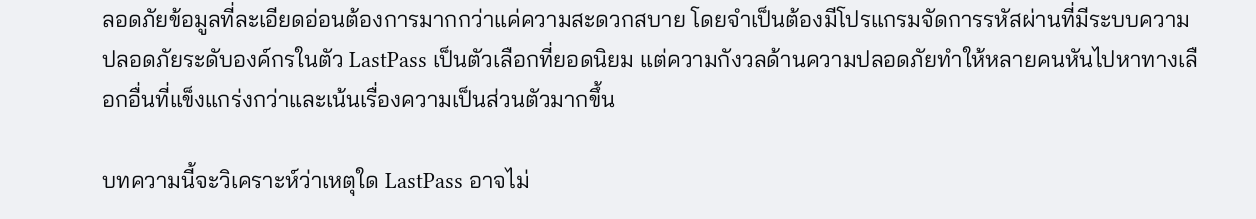ลอดภัยข้อมูลที่ละเอียดอ่อนต้องการมากกว่าแค่ความสะดวกสบาย โดยจำเป็นต้องมีโปรแกรมจัดการรหัสผ่านที่มีระบบความปลอดภัยระดับองค์กรในตัว LastPass เป็นตัวเลือกที่ยอดนิยม แต่ความกังวลด้านความปลอดภัยทำให้หลายคนหันไปหาทางเลือกอื่นที่แข็งแกร่งกว่าและเน้นเรื่องความเป็นส่วนตัวมากขึ้น

บทความนี้จะวิเคราะห์ว่าเหตุใด LastPass อาจไม่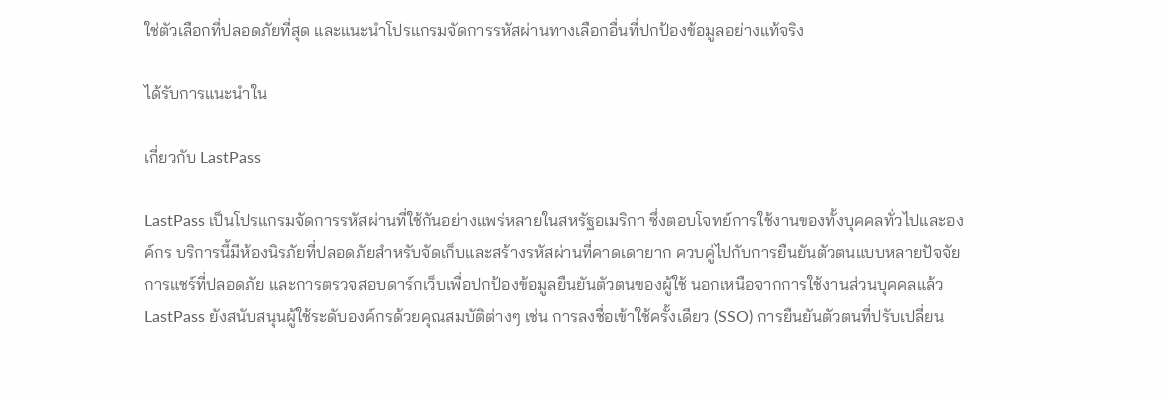ใช่ตัวเลือกที่ปลอดภัยที่สุด และแนะนำโปรแกรมจัดการรหัสผ่านทางเลือกอื่นที่ปกป้องข้อมูลอย่างแท้จริง

ได้รับการแนะนำใน

เกี่ยวกับ LastPass

LastPass เป็นโปรแกรมจัดการรหัสผ่านที่ใช้กันอย่างแพร่หลายในสหรัฐอเมริกา ซึ่งตอบโจทย์การใช้งานของทั้งบุคคลทั่วไปและองค์กร บริการนี้มีห้องนิรภัยที่ปลอดภัยสำหรับจัดเก็บและสร้างรหัสผ่านที่คาดเดายาก ควบคู่ไปกับการยืนยันตัวตนแบบหลายปัจจัย การแชร์ที่ปลอดภัย และการตรวจสอบดาร์กเว็บเพื่อปกป้องข้อมูลยืนยันตัวตนของผู้ใช้ นอกเหนือจากการใช้งานส่วนบุคคลแล้ว LastPass ยังสนับสนุนผู้ใช้ระดับองค์กรด้วยคุณสมบัติต่างๆ เช่น การลงชื่อเข้าใช้ครั้งเดียว (SSO) การยืนยันตัวตนที่ปรับเปลี่ยน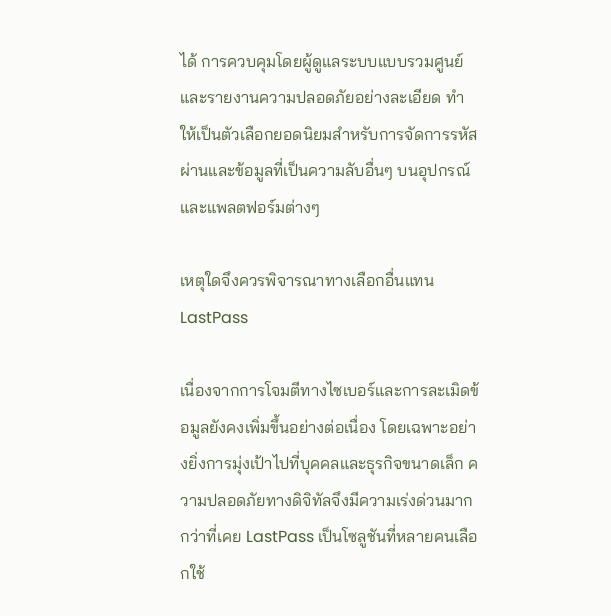ได้ การควบคุมโดยผู้ดูแลระบบแบบรวมศูนย์ และรายงานความปลอดภัยอย่างละเอียด ทำให้เป็นตัวเลือกยอดนิยมสำหรับการจัดการรหัสผ่านและข้อมูลที่เป็นความลับอื่นๆ บนอุปกรณ์และแพลตฟอร์มต่างๆ

เหตุใดจึงควรพิจารณาทางเลือกอื่นแทน LastPass

เนื่องจากการโจมตีทางไซเบอร์และการละเมิดข้อมูลยังคงเพิ่มขึ้นอย่างต่อเนื่อง โดยเฉพาะอย่างยิ่งการมุ่งเป้าไปที่บุคคลและธุรกิจขนาดเล็ก ความปลอดภัยทางดิจิทัลจึงมีความเร่งด่วนมากกว่าที่เคย LastPass เป็นโซลูชันที่หลายคนเลือกใช้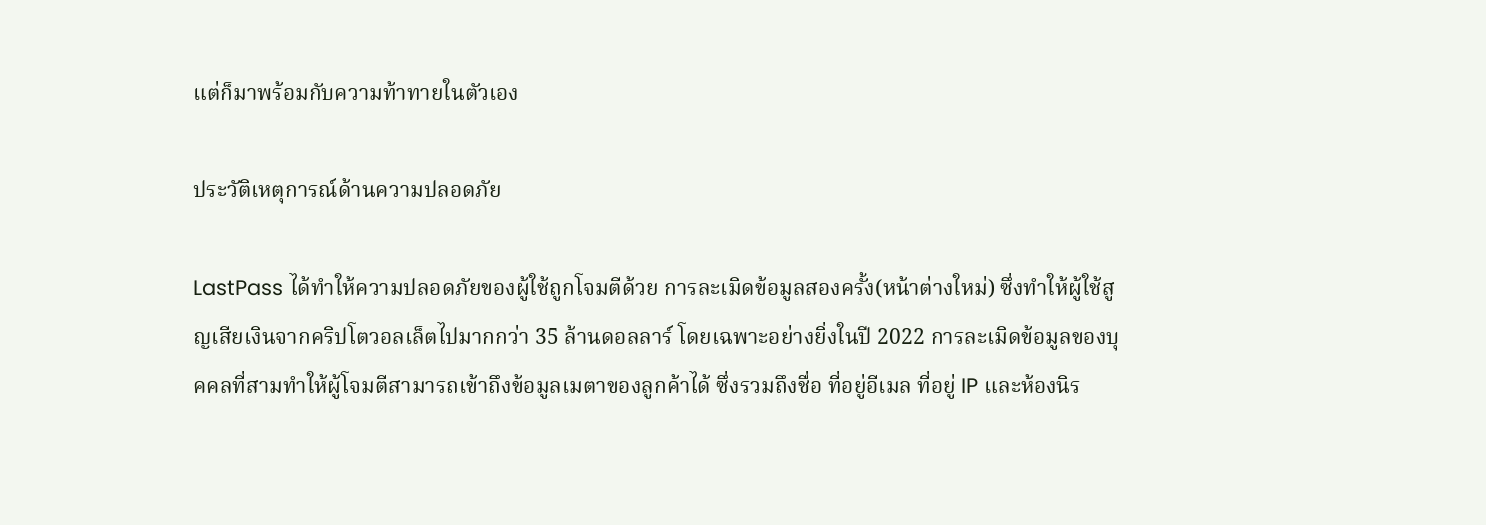แต่ก็มาพร้อมกับความท้าทายในตัวเอง

ประวัติเหตุการณ์ด้านความปลอดภัย

LastPass ได้ทำให้ความปลอดภัยของผู้ใช้ถูกโจมตีด้วย การละเมิดข้อมูลสองครั้ง(หน้าต่างใหม่) ซึ่งทำให้ผู้ใช้สูญเสียเงินจากคริปโตวอลเล็ตไปมากกว่า 35 ล้านดอลลาร์ โดยเฉพาะอย่างยิ่งในปี 2022 การละเมิดข้อมูลของบุคคลที่สามทำให้ผู้โจมตีสามารถเข้าถึงข้อมูลเมตาของลูกค้าได้ ซึ่งรวมถึงชื่อ ที่อยู่อีเมล ที่อยู่ IP และห้องนิร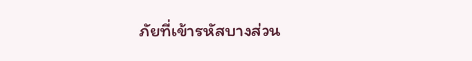ภัยที่เข้ารหัสบางส่วน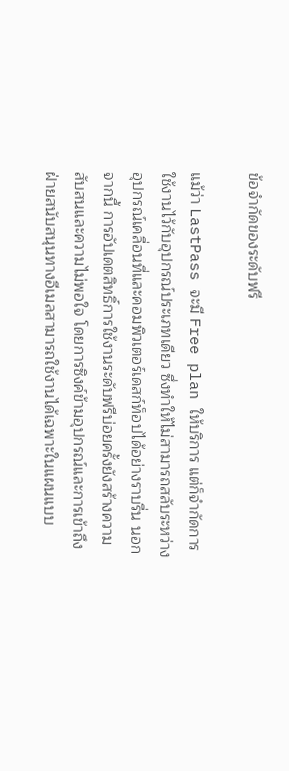ข้อจำกัดของระดับฟรี

แม้ว่า LastPass จะมี Free plan ให้บริการ แต่ก็จำกัดการใช้งานไว้กับอุปกรณ์ประเภทเดียว ซึ่งทำให้ไม่สามารถสลับระหว่างอุปกรณ์เคลื่อนที่และคอมพิวเตอร์เดสก์ท็อปได้อย่างราบรื่น นอกจากนี้ การอัปเดตสิทธิ์การใช้งานระดับฟรีบ่อยครั้งยังสร้างความสับสนและความไม่พอใจ โดยการซิงค์ข้ามอุปกรณ์และการเข้าถึงฝ่ายสนับสนุนทางอีเมลสามารถใช้งานได้เฉพาะในแผนแบบ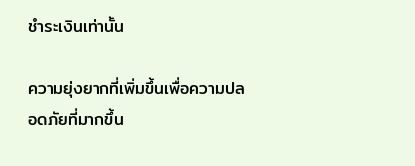ชำระเงินเท่านั้น

ความยุ่งยากที่เพิ่มขึ้นเพื่อความปลอดภัยที่มากขึ้น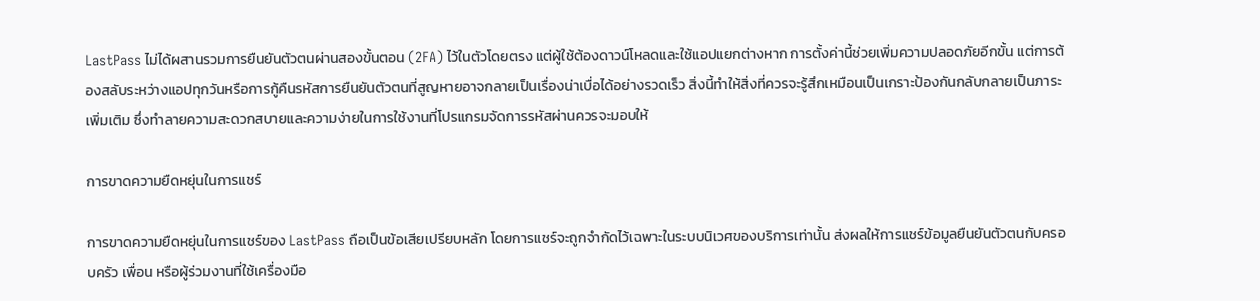LastPass ไม่ได้ผสานรวมการยืนยันตัวตนผ่านสองขั้นตอน (2FA) ไว้ในตัวโดยตรง แต่ผู้ใช้ต้องดาวน์โหลดและใช้แอปแยกต่างหาก การตั้งค่านี้ช่วยเพิ่มความปลอดภัยอีกขั้น แต่การต้องสลับระหว่างแอปทุกวันหรือการกู้คืนรหัสการยืนยันตัวตนที่สูญหายอาจกลายเป็นเรื่องน่าเบื่อได้อย่างรวดเร็ว สิ่งนี้ทำให้สิ่งที่ควรจะรู้สึกเหมือนเป็นเกราะป้องกันกลับกลายเป็นภาระเพิ่มเติม ซึ่งทำลายความสะดวกสบายและความง่ายในการใช้งานที่โปรแกรมจัดการรหัสผ่านควรจะมอบให้

การขาดความยืดหยุ่นในการแชร์

การขาดความยืดหยุ่นในการแชร์ของ LastPass ถือเป็นข้อเสียเปรียบหลัก โดยการแชร์จะถูกจำกัดไว้เฉพาะในระบบนิเวศของบริการเท่านั้น ส่งผลให้การแชร์ข้อมูลยืนยันตัวตนกับครอบครัว เพื่อน หรือผู้ร่วมงานที่ใช้เครื่องมือ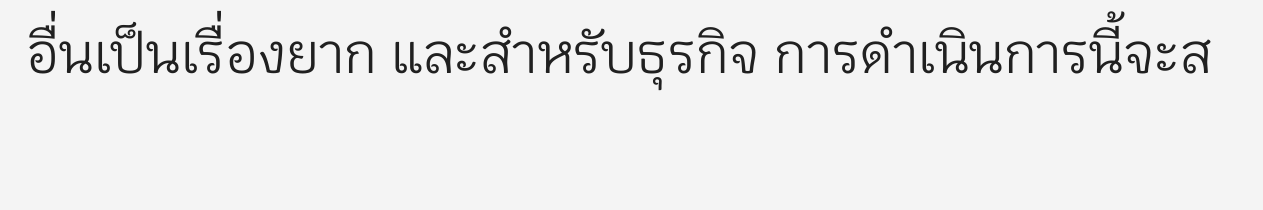อื่นเป็นเรื่องยาก และสำหรับธุรกิจ การดำเนินการนี้จะส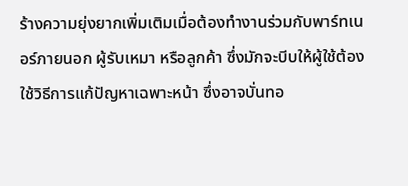ร้างความยุ่งยากเพิ่มเติมเมื่อต้องทำงานร่วมกับพาร์ทเนอร์ภายนอก ผู้รับเหมา หรือลูกค้า ซึ่งมักจะบีบให้ผู้ใช้ต้องใช้วิธีการแก้ปัญหาเฉพาะหน้า ซึ่งอาจบั่นทอ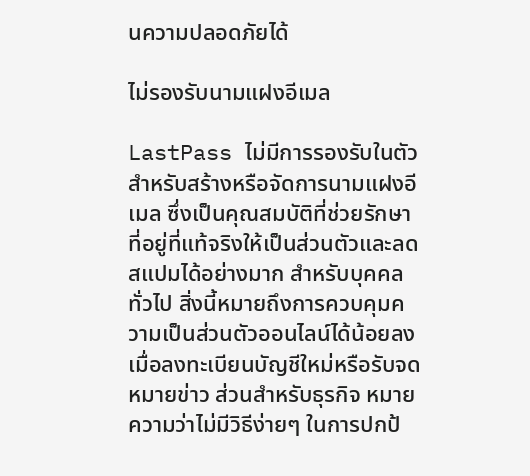นความปลอดภัยได้

ไม่รองรับนามแฝงอีเมล

LastPass ไม่มีการรองรับในตัวสำหรับสร้างหรือจัดการนามแฝงอีเมล ซึ่งเป็นคุณสมบัติที่ช่วยรักษาที่อยู่ที่แท้จริงให้เป็นส่วนตัวและลดสแปมได้อย่างมาก สำหรับบุคคลทั่วไป สิ่งนี้หมายถึงการควบคุมความเป็นส่วนตัวออนไลน์ได้น้อยลงเมื่อลงทะเบียนบัญชีใหม่หรือรับจดหมายข่าว ส่วนสำหรับธุรกิจ หมายความว่าไม่มีวิธีง่ายๆ ในการปกป้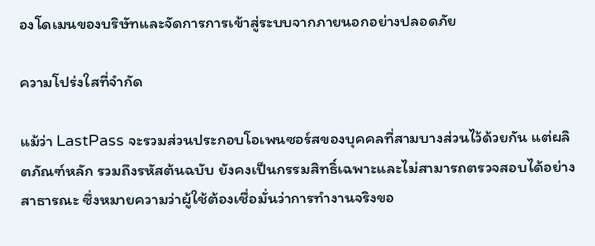องโดเมนของบริษัทและจัดการการเข้าสู่ระบบจากภายนอกอย่างปลอดภัย

ความโปร่งใสที่จำกัด

แม้ว่า LastPass จะรวมส่วนประกอบโอเพนซอร์สของบุคคลที่สามบางส่วนไว้ด้วยกัน แต่ผลิตภัณฑ์หลัก รวมถึงรหัสต้นฉบับ ยังคงเป็นกรรมสิทธิ์เฉพาะและไม่สามารถตรวจสอบได้อย่างสาธารณะ ซึ่งหมายความว่าผู้ใช้ต้องเชื่อมั่นว่าการทำงานจริงขอ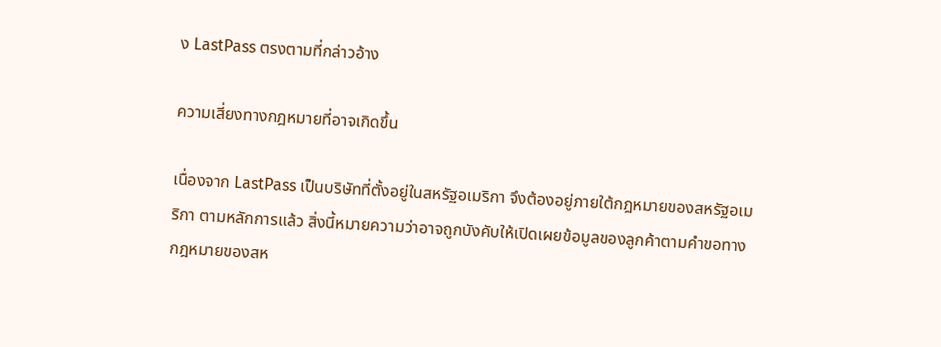ง LastPass ตรงตามที่กล่าวอ้าง

ความเสี่ยงทางกฎหมายที่อาจเกิดขึ้น

เนื่องจาก LastPass เป็นบริษัทที่ตั้งอยู่ในสหรัฐอเมริกา จึงต้องอยู่ภายใต้กฎหมายของสหรัฐอเมริกา ตามหลักการแล้ว สิ่งนี้หมายความว่าอาจถูกบังคับให้เปิดเผยข้อมูลของลูกค้าตามคำขอทางกฎหมายของสห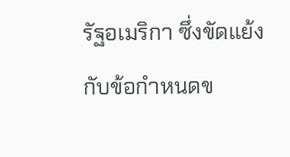รัฐอเมริกา ซึ่งขัดแย้งกับข้อกำหนดข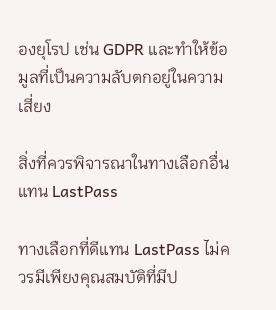องยุโรป เช่น GDPR และทำให้ข้อมูลที่เป็นความลับตกอยู่ในความเสี่ยง

สิ่งที่ควรพิจารณาในทางเลือกอื่นแทน LastPass

ทางเลือกที่ดีแทน LastPass ไม่ควรมีเพียงคุณสมบัติที่มีป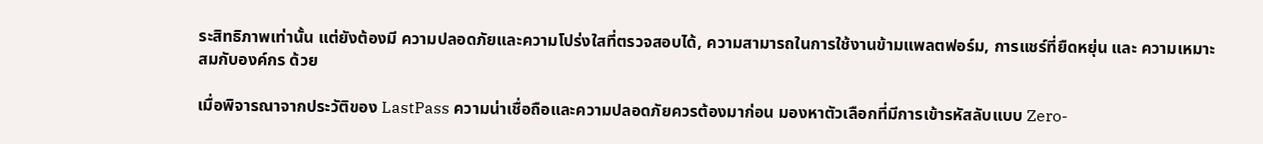ระสิทธิภาพเท่านั้น แต่ยังต้องมี ความปลอดภัยและความโปร่งใสที่ตรวจสอบได้, ความสามารถในการใช้งานข้ามแพลตฟอร์ม, การแชร์ที่ยืดหยุ่น และ ความเหมาะสมกับองค์กร ด้วย

เมื่อพิจารณาจากประวัติของ LastPass ความน่าเชื่อถือและความปลอดภัยควรต้องมาก่อน มองหาตัวเลือกที่มีการเข้ารหัสลับแบบ Zero-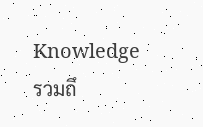Knowledge รวมถึ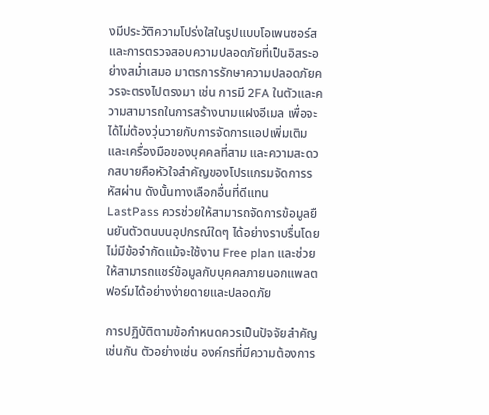งมีประวัติความโปร่งใสในรูปแบบโอเพนซอร์ส และการตรวจสอบความปลอดภัยที่เป็นอิสระอย่างสม่ำเสมอ มาตรการรักษาความปลอดภัยควรจะตรงไปตรงมา เช่น การมี 2FA ในตัวและความสามารถในการสร้างนามแฝงอีเมล เพื่อจะได้ไม่ต้องวุ่นวายกับการจัดการแอปเพิ่มเติมและเครื่องมือของบุคคลที่สาม และความสะดวกสบายคือหัวใจสำคัญของโปรแกรมจัดการรหัสผ่าน ดังนั้นทางเลือกอื่นที่ดีแทน LastPass ควรช่วยให้สามารถจัดการข้อมูลยืนยันตัวตนบนอุปกรณ์ใดๆ ได้อย่างราบรื่นโดยไม่มีข้อจำกัดแม้จะใช้งาน Free plan และช่วยให้สามารถแชร์ข้อมูลกับบุคคลภายนอกแพลตฟอร์มได้อย่างง่ายดายและปลอดภัย

การปฏิบัติตามข้อกำหนดควรเป็นปัจจัยสำคัญเช่นกัน ตัวอย่างเช่น องค์กรที่มีความต้องการ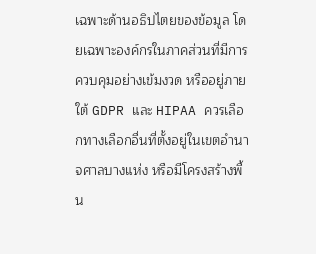เฉพาะด้านอธิปไตยของข้อมูล โดยเฉพาะองค์กรในภาคส่วนที่มีการควบคุมอย่างเข้มงวด หรืออยู่ภายใต้ GDPR และ HIPAA ควรเลือกทางเลือกอื่นที่ตั้งอยู่ในเขตอำนาจศาลบางแห่ง หรือมีโครงสร้างพื้น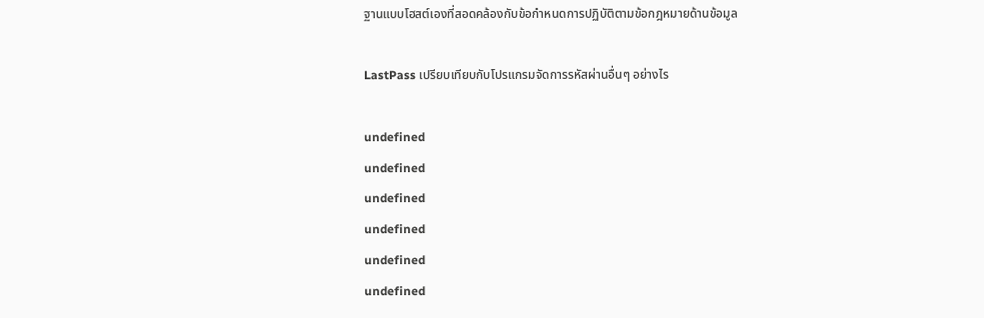ฐานแบบโฮสต์เองที่สอดคล้องกับข้อกำหนดการปฏิบัติตามข้อกฎหมายด้านข้อมูล

LastPass เปรียบเทียบกับโปรแกรมจัดการรหัสผ่านอื่นๆ อย่างไร

undefined
undefined
undefined
undefined
undefined
undefined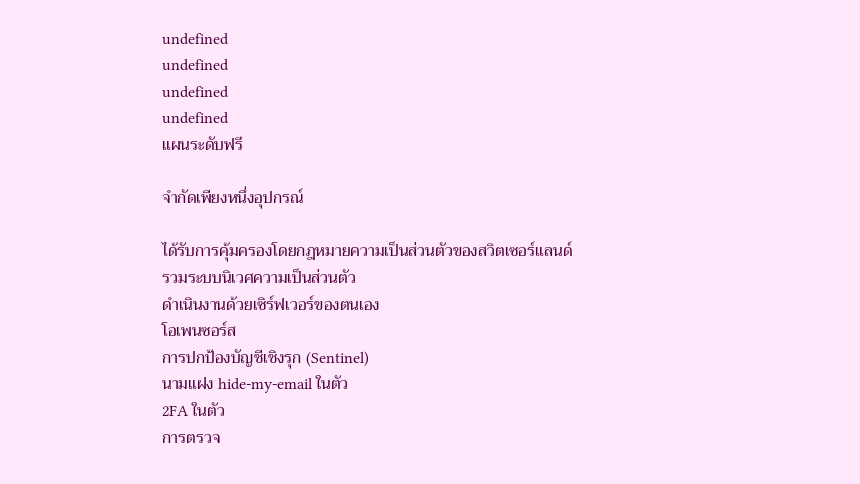undefined
undefined
undefined
undefined
แผนระดับฟรี

จำกัดเพียงหนึ่งอุปกรณ์

ได้รับการคุ้มครองโดยกฎหมายความเป็นส่วนตัวของสวิตเซอร์แลนด์
รวมระบบนิเวศความเป็นส่วนตัว
ดำเนินงานด้วยเซิร์ฟเวอร์ของตนเอง
โอเพนซอร์ส
การปกป้องบัญชีเชิงรุก (Sentinel)
นามแฝง hide-my-email ในตัว
2FA ในตัว
การตรวจ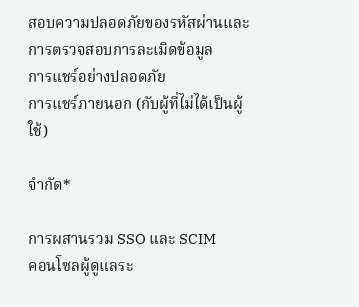สอบความปลอดภัยของรหัสผ่านและการตรวจสอบการละเมิดข้อมูล
การแชร์อย่างปลอดภัย
การแชร์ภายนอก (กับผู้ที่ไม่ได้เป็นผู้ใช้)

จำกัด*

การผสานรวม SSO และ SCIM
คอนโซลผู้ดูแลระ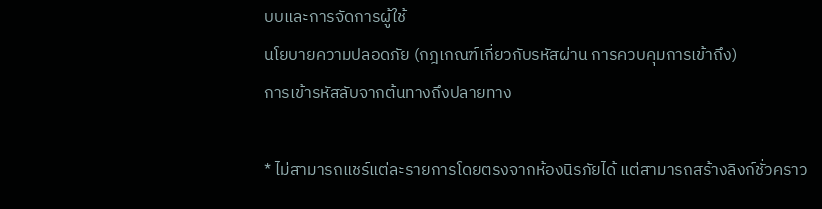บบและการจัดการผู้ใช้
นโยบายความปลอดภัย (กฎเกณฑ์เกี่ยวกับรหัสผ่าน การควบคุมการเข้าถึง)
การเข้ารหัสลับจากต้นทางถึงปลายทาง

* ไม่สามารถแชร์แต่ละรายการโดยตรงจากห้องนิรภัยได้ แต่สามารถสร้างลิงก์ชั่วคราว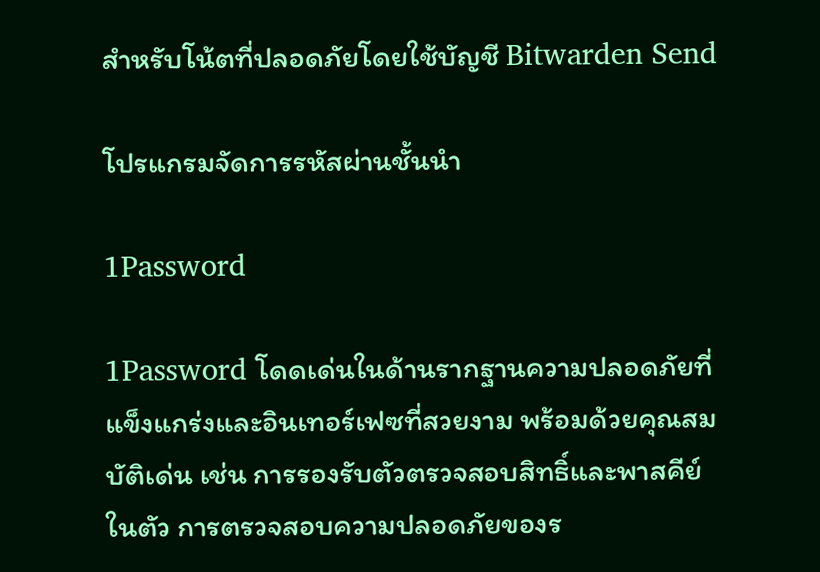สำหรับโน้ตที่ปลอดภัยโดยใช้บัญชี Bitwarden Send

โปรแกรมจัดการรหัสผ่านชั้นนำ

1Password

1Password โดดเด่นในด้านรากฐานความปลอดภัยที่แข็งแกร่งและอินเทอร์เฟซที่สวยงาม พร้อมด้วยคุณสมบัติเด่น เช่น การรองรับตัวตรวจสอบสิทธิ์และพาสคีย์ในตัว การตรวจสอบความปลอดภัยของร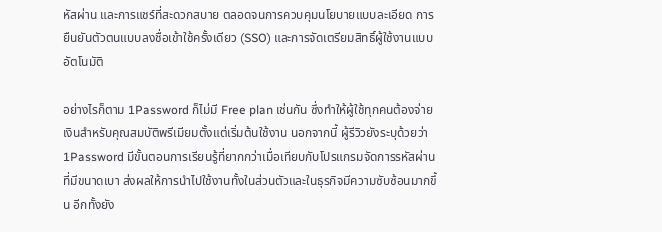หัสผ่าน และการแชร์ที่สะดวกสบาย ตลอดจนการควบคุมนโยบายแบบละเอียด การยืนยันตัวตนแบบลงชื่อเข้าใช้ครั้งเดียว (SSO) และการจัดเตรียมสิทธิ์ผู้ใช้งานแบบอัตโนมัติ

อย่างไรก็ตาม 1Password ก็ไม่มี Free plan เช่นกัน ซึ่งทำให้ผู้ใช้ทุกคนต้องจ่ายเงินสำหรับคุณสมบัติพรีเมียมตั้งแต่เริ่มต้นใช้งาน นอกจากนี้ ผู้รีวิวยังระบุด้วยว่า 1Password มีขั้นตอนการเรียนรู้ที่ยากกว่าเมื่อเทียบกับโปรแกรมจัดการรหัสผ่านที่มีขนาดเบา ส่งผลให้การนำไปใช้งานทั้งในส่วนตัวและในธุรกิจมีความซับซ้อนมากขึ้น อีกทั้งยัง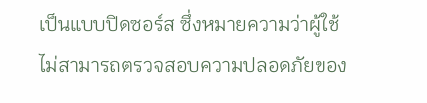เป็นแบบปิดซอร์ส ซึ่งหมายความว่าผู้ใช้ไม่สามารถตรวจสอบความปลอดภัยของ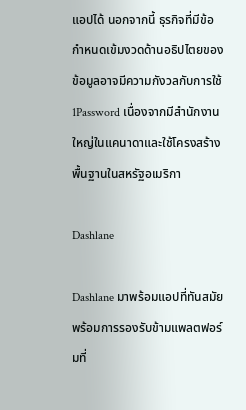แอปได้ นอกจากนี้ ธุรกิจที่มีข้อกำหนดเข้มงวดด้านอธิปไตยของข้อมูลอาจมีความกังวลกับการใช้ 1Password เนื่องจากมีสำนักงานใหญ่ในแคนาดาและใช้โครงสร้างพื้นฐานในสหรัฐอเมริกา

Dashlane

Dashlane มาพร้อมแอปที่ทันสมัยพร้อมการรองรับข้ามแพลตฟอร์มที่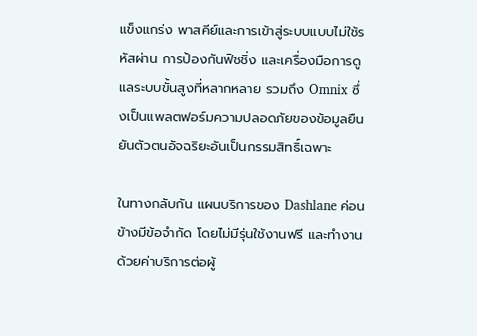แข็งแกร่ง พาสคีย์และการเข้าสู่ระบบแบบไม่ใช้รหัสผ่าน การป้องกันฟิชชิ่ง และเครื่องมือการดูแลระบบขั้นสูงที่หลากหลาย รวมถึง Omnix ซึ่งเป็นแพลตฟอร์มความปลอดภัยของข้อมูลยืนยันตัวตนอัจฉริยะอันเป็นกรรมสิทธิ์เฉพาะ

ในทางกลับกัน แผนบริการของ Dashlane ค่อนข้างมีข้อจำกัด โดยไม่มีรุ่นใช้งานฟรี และทำงานด้วยค่าบริการต่อผู้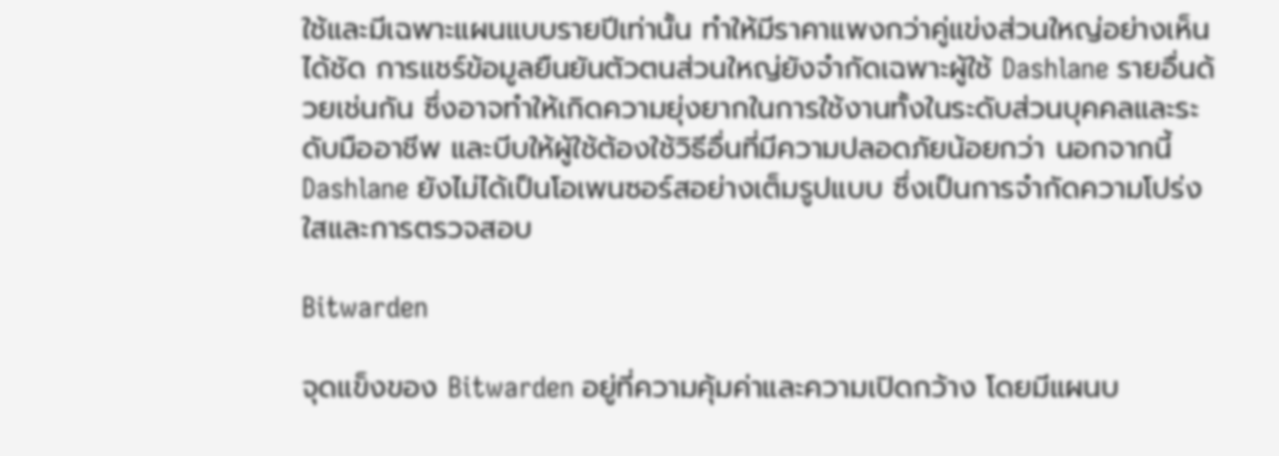ใช้และมีเฉพาะแผนแบบรายปีเท่านั้น ทำให้มีราคาแพงกว่าคู่แข่งส่วนใหญ่อย่างเห็นได้ชัด การแชร์ข้อมูลยืนยันตัวตนส่วนใหญ่ยังจำกัดเฉพาะผู้ใช้ Dashlane รายอื่นด้วยเช่นกัน ซึ่งอาจทำให้เกิดความยุ่งยากในการใช้งานทั้งในระดับส่วนบุคคลและระดับมืออาชีพ และบีบให้ผู้ใช้ต้องใช้วิธีอื่นที่มีความปลอดภัยน้อยกว่า นอกจากนี้ Dashlane ยังไม่ได้เป็นโอเพนซอร์สอย่างเต็มรูปแบบ ซึ่งเป็นการจำกัดความโปร่งใสและการตรวจสอบ

Bitwarden

จุดแข็งของ Bitwarden อยู่ที่ความคุ้มค่าและความเปิดกว้าง โดยมีแผนบ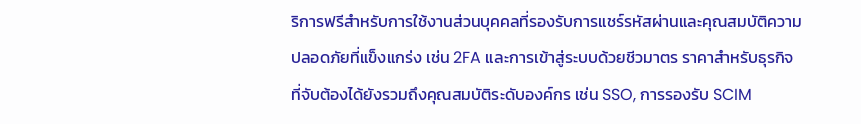ริการฟรีสำหรับการใช้งานส่วนบุคคลที่รองรับการแชร์รหัสผ่านและคุณสมบัติความปลอดภัยที่แข็งแกร่ง เช่น 2FA และการเข้าสู่ระบบด้วยชีวมาตร ราคาสำหรับธุรกิจที่จับต้องได้ยังรวมถึงคุณสมบัติระดับองค์กร เช่น SSO, การรองรับ SCIM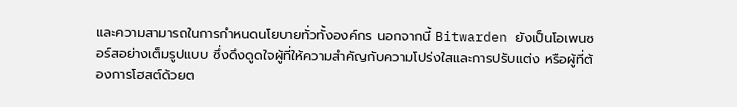และความสามารถในการกำหนดนโยบายทั่วทั้งองค์กร นอกจากนี้ Bitwarden ยังเป็นโอเพนซอร์สอย่างเต็มรูปแบบ ซึ่งดึงดูดใจผู้ที่ให้ความสำคัญกับความโปร่งใสและการปรับแต่ง หรือผู้ที่ต้องการโฮสต์ด้วยต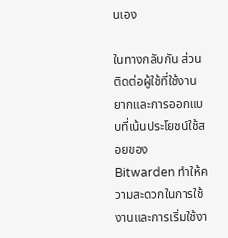นเอง

ในทางกลับกัน ส่วนติดต่อผู้ใช้ที่ใช้งานยากและการออกแบบที่เน้นประโยชน์ใช้สอยของ Bitwarden ทำให้ความสะดวกในการใช้งานและการเริ่มใช้งา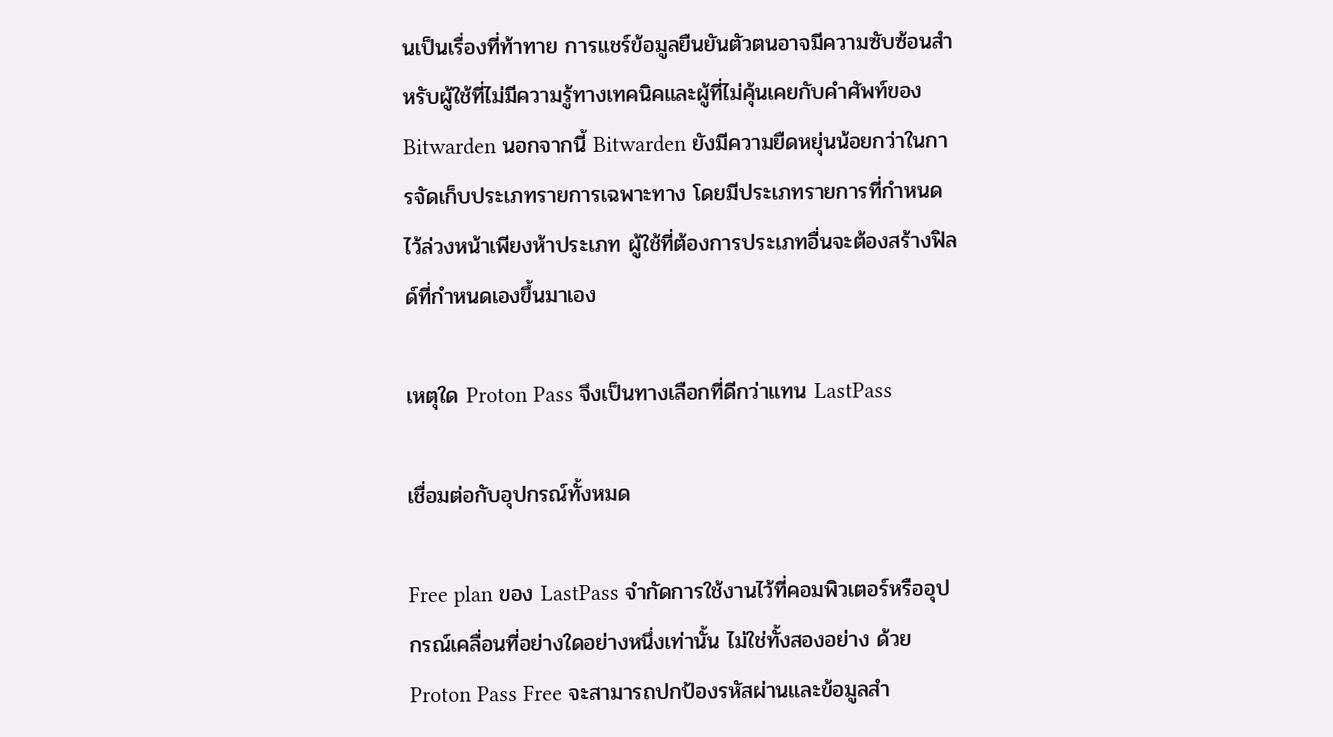นเป็นเรื่องที่ท้าทาย การแชร์ข้อมูลยืนยันตัวตนอาจมีความซับซ้อนสำหรับผู้ใช้ที่ไม่มีความรู้ทางเทคนิคและผู้ที่ไม่คุ้นเคยกับคำศัพท์ของ Bitwarden นอกจากนี้ Bitwarden ยังมีความยืดหยุ่นน้อยกว่าในการจัดเก็บประเภทรายการเฉพาะทาง โดยมีประเภทรายการที่กำหนดไว้ล่วงหน้าเพียงห้าประเภท ผู้ใช้ที่ต้องการประเภทอื่นจะต้องสร้างฟิลด์ที่กำหนดเองขึ้นมาเอง

เหตุใด Proton Pass จึงเป็นทางเลือกที่ดีกว่าแทน LastPass

เชื่อมต่อกับอุปกรณ์ทั้งหมด

Free plan ของ LastPass จำกัดการใช้งานไว้ที่คอมพิวเตอร์หรืออุปกรณ์เคลื่อนที่อย่างใดอย่างหนึ่งเท่านั้น ไม่ใช่ทั้งสองอย่าง ด้วย Proton Pass Free จะสามารถปกป้องรหัสผ่านและข้อมูลสำ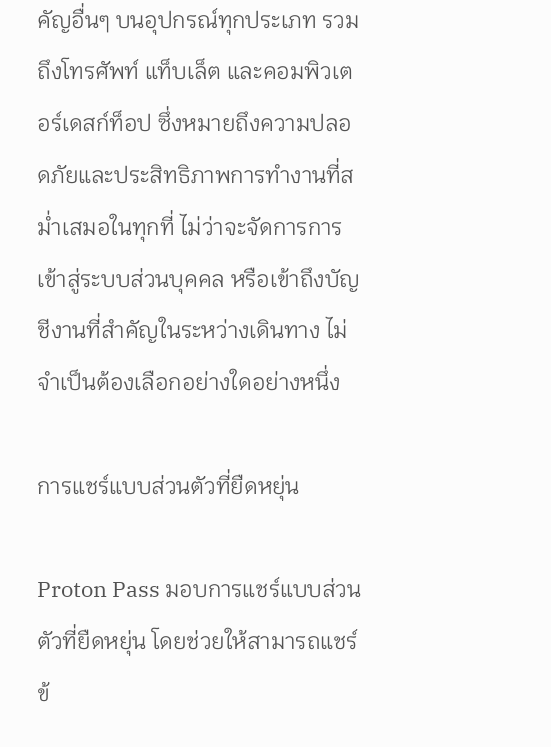คัญอื่นๆ บนอุปกรณ์ทุกประเภท รวมถึงโทรศัพท์ แท็บเล็ต และคอมพิวเตอร์เดสก์ท็อป ซึ่งหมายถึงความปลอดภัยและประสิทธิภาพการทำงานที่สม่ำเสมอในทุกที่ ไม่ว่าจะจัดการการเข้าสู่ระบบส่วนบุคคล หรือเข้าถึงบัญชีงานที่สำคัญในระหว่างเดินทาง ไม่จำเป็นต้องเลือกอย่างใดอย่างหนึ่ง

การแชร์แบบส่วนตัวที่ยืดหยุ่น

Proton Pass มอบการแชร์แบบส่วนตัวที่ยืดหยุ่น โดยช่วยให้สามารถแชร์ข้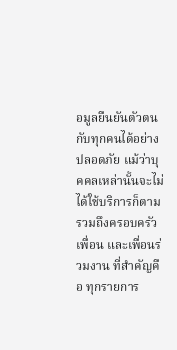อมูลยืนยันตัวตนกับทุกคนได้อย่างปลอดภัย แม้ว่าบุคคลเหล่านั้นจะไม่ได้ใช้บริการก็ตาม รวมถึงครอบครัว เพื่อน และเพื่อนร่วมงาน ที่สำคัญคือ ทุกรายการ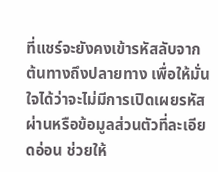ที่แชร์จะยังคงเข้ารหัสลับจากต้นทางถึงปลายทาง เพื่อให้มั่นใจได้ว่าจะไม่มีการเปิดเผยรหัสผ่านหรือข้อมูลส่วนตัวที่ละเอียดอ่อน ช่วยให้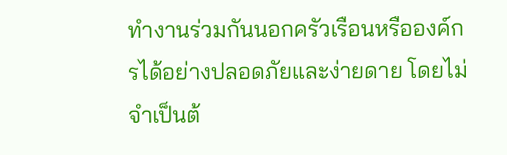ทำงานร่วมกันนอกครัวเรือนหรือองค์กรได้อย่างปลอดภัยและง่ายดาย โดยไม่จำเป็นต้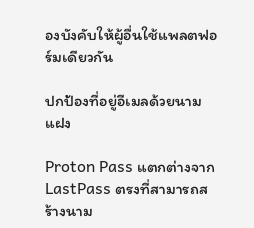องบังคับให้ผู้อื่นใช้แพลตฟอร์มเดียวกัน

ปกป้องที่อยู่อีเมลด้วยนามแฝง

Proton Pass แตกต่างจาก LastPass ตรงที่สามารถสร้างนาม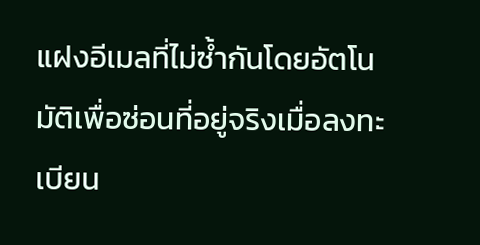แฝงอีเมลที่ไม่ซ้ำกันโดยอัตโนมัติเพื่อซ่อนที่อยู่จริงเมื่อลงทะเบียน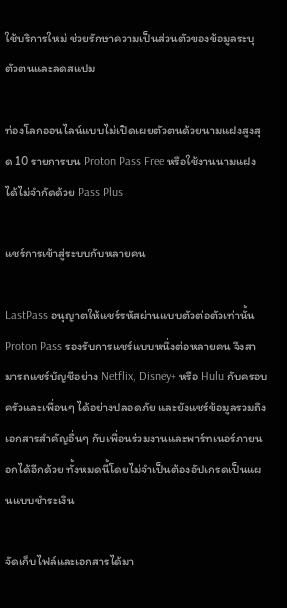ใช้บริการใหม่ ช่วยรักษาความเป็นส่วนตัวของข้อมูลระบุตัวตนและลดสแปม

ท่องโลกออนไลน์แบบไม่เปิดเผยตัวตนด้วยนามแฝงสูงสุด 10 รายการบน Proton Pass Free หรือใช้งานนามแฝงได้ไม่จำกัดด้วย Pass Plus

แชร์การเข้าสู่ระบบกับหลายคน

LastPass อนุญาตให้แชร์รหัสผ่านแบบตัวต่อตัวเท่านั้น Proton Pass รองรับการแชร์แบบหนึ่งต่อหลายคน จึงสามารถแชร์บัญชีอย่าง Netflix, Disney+ หรือ Hulu กับครอบครัวและเพื่อนๆ ได้อย่างปลอดภัย และยังแชร์ข้อมูลรวมถึงเอกสารสำคัญอื่นๆ กับเพื่อนร่วมงานและพาร์ทเนอร์ภายนอกได้อีกด้วย ทั้งหมดนี้โดยไม่จำเป็นต้องอัปเกรดเป็นแผนแบบชำระเงิน

จัดเก็บไฟล์และเอกสารได้มา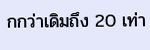กกว่าเดิมถึง 20 เท่า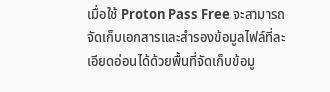เมื่อใช้ Proton Pass Free จะสามารถจัดเก็บเอกสารและสำรองข้อมูลไฟล์ที่ละเอียดอ่อนได้ด้วยพื้นที่จัดเก็บข้อมู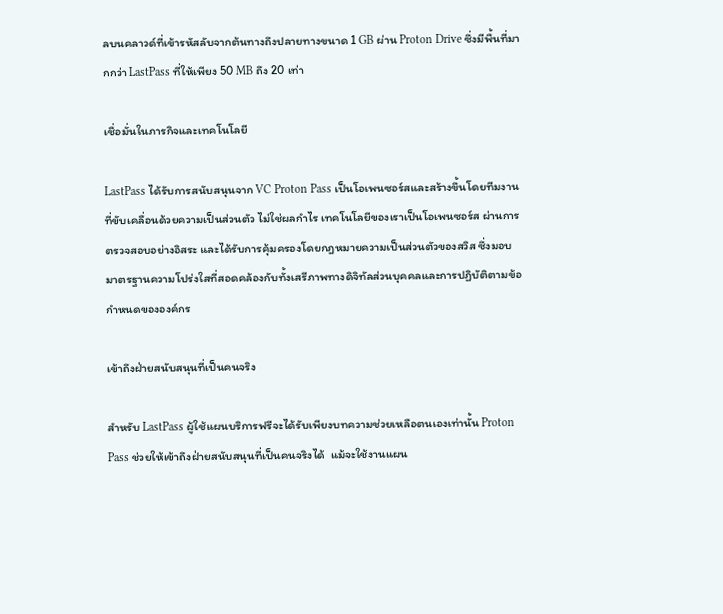ลบนคลาวด์ที่เข้ารหัสลับจากต้นทางถึงปลายทางขนาด 1 GB ผ่าน Proton Drive ซึ่งมีพื้นที่มากกว่า LastPass ที่ให้เพียง 50 MB ถึง 20 เท่า

เชื่อมั่นในภารกิจและเทคโนโลยี

LastPass ได้รับการสนับสนุนจาก VC Proton Pass เป็นโอเพนซอร์สและสร้างขึ้นโดยทีมงานที่ขับเคลื่อนด้วยความเป็นส่วนตัว ไม่ใช่ผลกำไร เทคโนโลยีของเราเป็นโอเพนซอร์ส ผ่านการตรวจสอบอย่างอิสระ และได้รับการคุ้มครองโดยกฎหมายความเป็นส่วนตัวของสวิส ซึ่งมอบมาตรฐานความโปร่งใสที่สอดคล้องกับทั้งเสรีภาพทางดิจิทัลส่วนบุคคลและการปฏิบัติตามข้อกำหนดขององค์กร

เข้าถึงฝ่ายสนับสนุนที่เป็นคนจริง

สำหรับ LastPass ผู้ใช้แผนบริการฟรีจะได้รับเพียงบทความช่วยเหลือตนเองเท่านั้น Proton Pass ช่วยให้เข้าถึงฝ่ายสนับสนุนที่เป็นคนจริงได้  แม้จะใช้งานแผน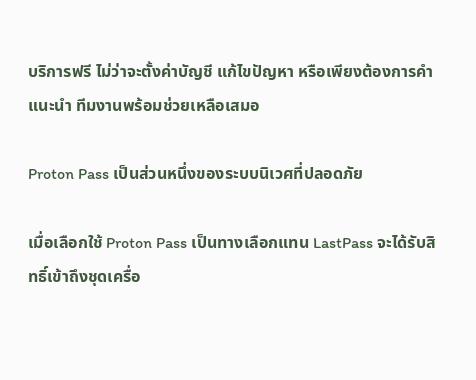บริการฟรี ไม่ว่าจะตั้งค่าบัญชี แก้ไขปัญหา หรือเพียงต้องการคำแนะนำ ทีมงานพร้อมช่วยเหลือเสมอ

Proton Pass เป็นส่วนหนึ่งของระบบนิเวศที่ปลอดภัย

เมื่อเลือกใช้ Proton Pass เป็นทางเลือกแทน LastPass จะได้รับสิทธิ์เข้าถึงชุดเครื่อ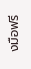งมือฟรี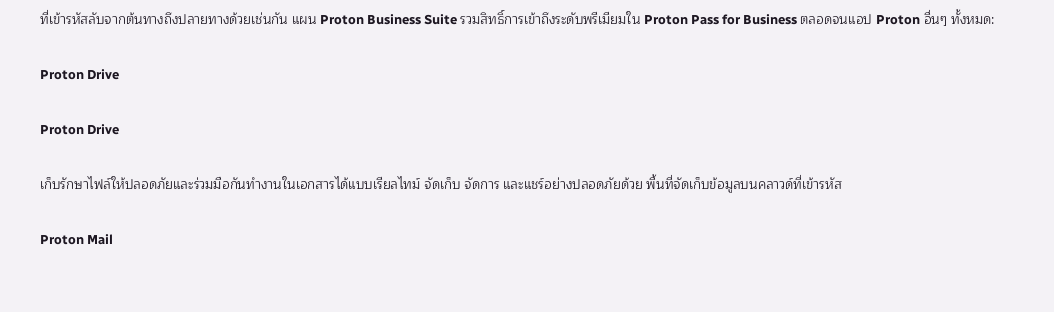ที่เข้ารหัสลับจากต้นทางถึงปลายทางด้วยเช่นกัน แผน Proton Business Suite รวมสิทธิ์การเข้าถึงระดับพรีเมียมใน Proton Pass for Business ตลอดจนแอป Proton อื่นๆ ทั้งหมด:

Proton Drive

Proton Drive

เก็บรักษาไฟล์ให้ปลอดภัยและร่วมมือกันทำงานในเอกสารได้แบบเรียลไทม์ จัดเก็บ จัดการ และแชร์อย่างปลอดภัยด้วย พื้นที่จัดเก็บข้อมูลบนคลาวด์ที่เข้ารหัส

Proton Mail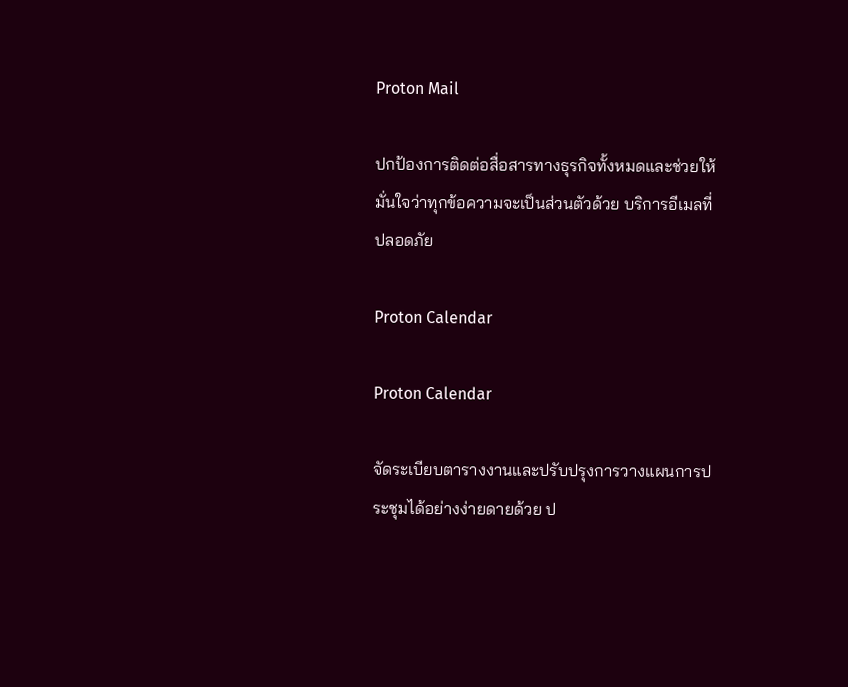Proton Mail

ปกป้องการติดต่อสื่อสารทางธุรกิจทั้งหมดและช่วยให้มั่นใจว่าทุกข้อความจะเป็นส่วนตัวด้วย บริการอีเมลที่ปลอดภัย

Proton Calendar

Proton Calendar

จัดระเบียบตารางงานและปรับปรุงการวางแผนการประชุมได้อย่างง่ายดายด้วย ป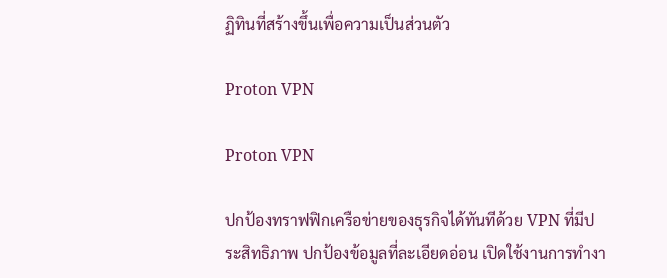ฏิทินที่สร้างขึ้นเพื่อความเป็นส่วนตัว

Proton VPN

Proton VPN

ปกป้องทราฟฟิกเครือข่ายของธุรกิจได้ทันทีด้วย VPN ที่มีประสิทธิภาพ ปกป้องข้อมูลที่ละเอียดอ่อน เปิดใช้งานการทำงา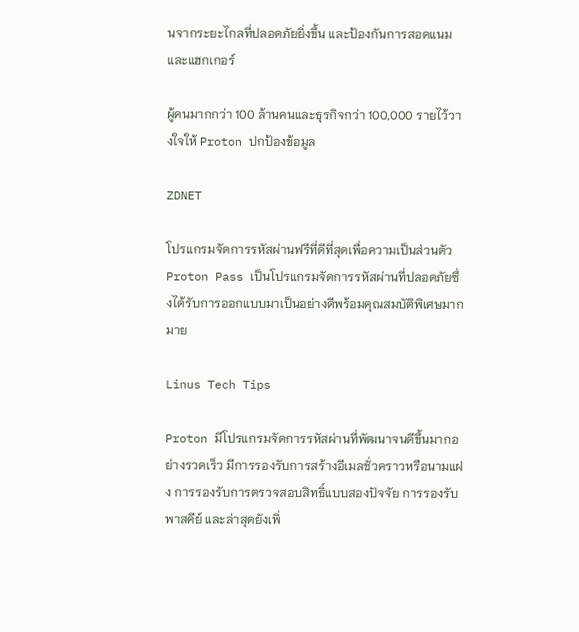นจากระยะไกลที่ปลอดภัยยิ่งขึ้น และป้องกันการสอดแนมและแฮกเกอร์

ผู้คนมากกว่า 100 ล้านคนและธุรกิจกว่า 100,000 รายไว้วางใจให้ Proton ปกป้องข้อมูล

ZDNET

โปรแกรมจัดการรหัสผ่านฟรีที่ดีที่สุดเพื่อความเป็นส่วนตัว Proton Pass เป็นโปรแกรมจัดการรหัสผ่านที่ปลอดภัยซึ่งได้รับการออกแบบมาเป็นอย่างดีพร้อมคุณสมบัติพิเศษมากมาย

Linus Tech Tips

Proton มีโปรแกรมจัดการรหัสผ่านที่พัฒนาจนดีขึ้นมากอย่างรวดเร็ว มีการรองรับการสร้างอีเมลชั่วคราวหรือนามแฝง การรองรับการตรวจสอบสิทธิ์แบบสองปัจจัย การรองรับพาสคีย์ และล่าสุดยังเพิ่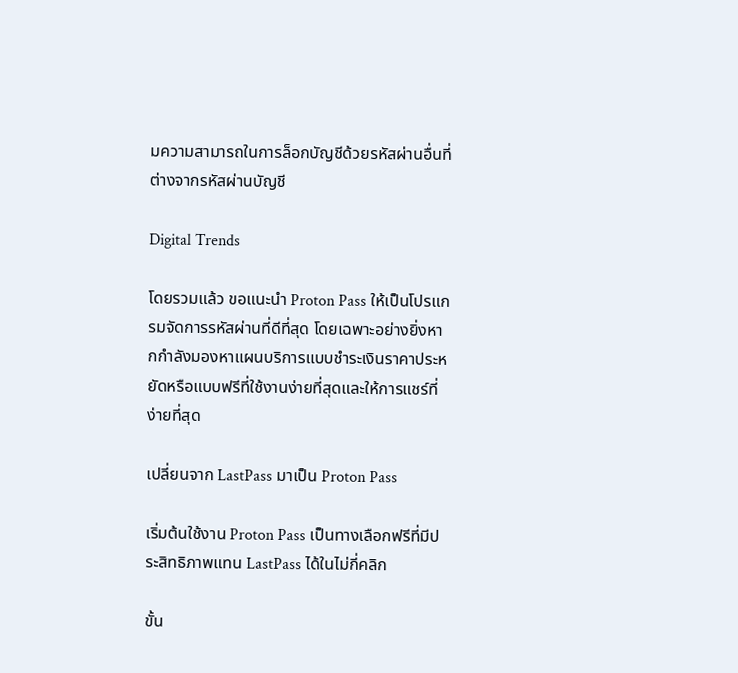มความสามารถในการล็อกบัญชีด้วยรหัสผ่านอื่นที่ต่างจากรหัสผ่านบัญชี

Digital Trends

โดยรวมแล้ว ขอแนะนำ Proton Pass ให้เป็นโปรแกรมจัดการรหัสผ่านที่ดีที่สุด โดยเฉพาะอย่างยิ่งหากกำลังมองหาแผนบริการแบบชำระเงินราคาประหยัดหรือแบบฟรีที่ใช้งานง่ายที่สุดและให้การแชร์ที่ง่ายที่สุด

เปลี่ยนจาก LastPass มาเป็น Proton Pass

เริ่มต้นใช้งาน Proton Pass เป็นทางเลือกฟรีที่มีประสิทธิภาพแทน LastPass ได้ในไม่กี่คลิก

ขั้น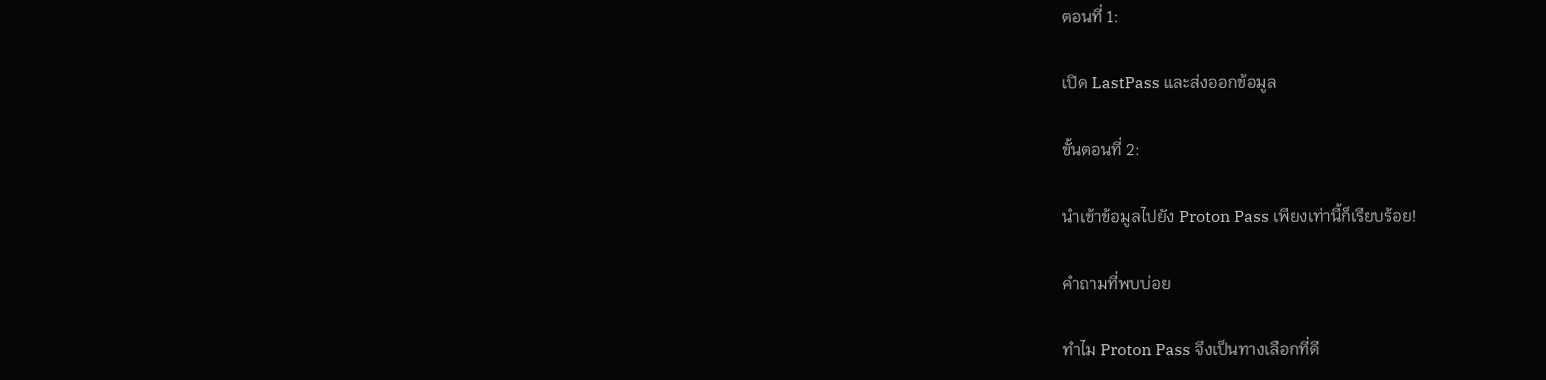ตอนที่ 1:

เปิด LastPass และส่งออกข้อมูล

ขั้นตอนที่ 2:

นำเข้าข้อมูลไปยัง Proton Pass เพียงเท่านี้ก็เรียบร้อย!

คำถามที่พบบ่อย

ทำไม Proton Pass จึงเป็นทางเลือกที่ดี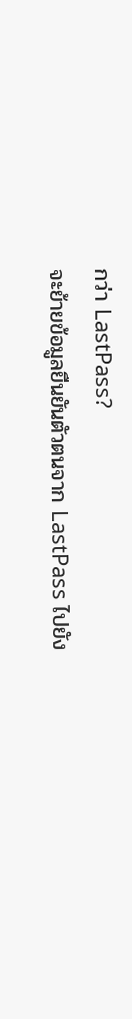กว่า LastPass?
จะย้ายข้อมูลยืนยันตัวตนจาก LastPass ไปยัง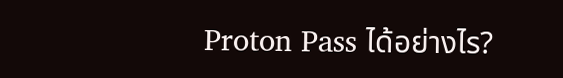Proton Pass ได้อย่างไร?